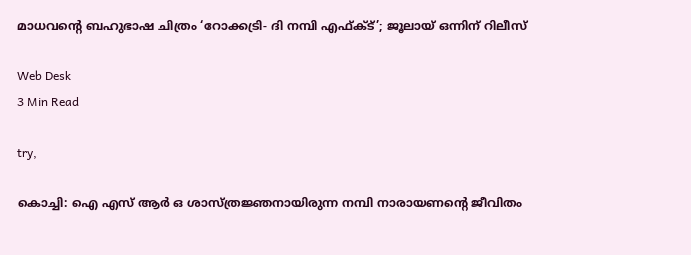മാധവന്റെ ബഹുഭാഷ ചിത്രം ‘റോക്കട്രി- ദി നമ്പി എഫ്ക്ട്’; ജൂലായ് ഒന്നിന് റിലീസ്

Web Desk
3 Min Read

try,

കൊച്ചി: ഐ എസ് ആര്‍ ഒ ശാസ്ത്രജ്ഞനായിരുന്ന നമ്പി നാരായണന്റെ ജീവിതം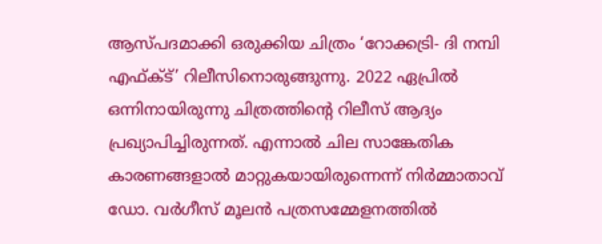ആസ്പദമാക്കി ഒരുക്കിയ ചിത്രം ‘റോക്കട്രി- ദി നമ്പി എഫ്ക്ട്’ റിലീസിനൊരുങ്ങുന്നു. 2022 ഏപ്രില്‍ ഒന്നിനായിരുന്നു ചിത്രത്തിന്റെ റിലീസ് ആദ്യം പ്രഖ്യാപിച്ചിരുന്നത്. എന്നാല്‍ ചില സാങ്കേതിക കാരണങ്ങളാല്‍ മാറ്റുകയായിരുന്നെന്ന് നിര്‍മ്മാതാവ് ഡോ. വര്‍ഗീസ് മൂലന്‍ പത്രസമ്മേളനത്തില്‍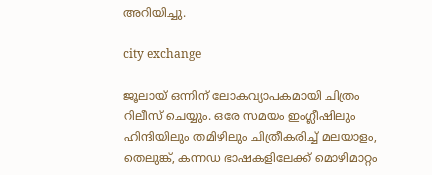അറിയിച്ചു.

city exchange

ജൂലായ് ഒന്നിന് ലോകവ്യാപകമായി ചിത്രം റിലീസ് ചെയ്യും. ഒരേ സമയം ഇംഗ്ലീഷിലും ഹിന്ദിയിലും തമിഴിലും ചിത്രീകരിച്ച് മലയാളം, തെലുങ്ക്, കന്നഡ ഭാഷകളിലേക്ക് മൊഴിമാറ്റം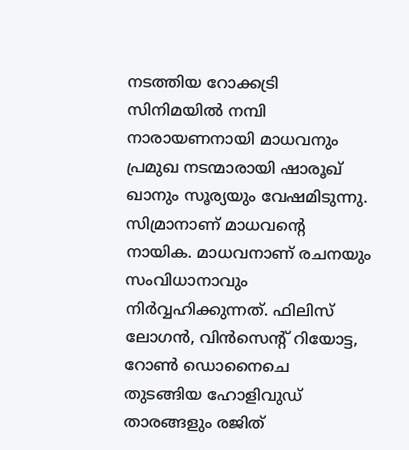നടത്തിയ റോക്കട്രി സിനിമയില്‍ നമ്പി നാരായണനായി മാധവനും പ്രമുഖ നടന്മാരായി ഷാരൂഖ് ഖാനും സൂര്യയും വേഷമിടുന്നു. സിമ്രാനാണ് മാധവന്റെ നായിക. മാധവനാണ് രചനയും സംവിധാനാവും നിര്‍വ്വഹിക്കുന്നത്. ഫിലിസ് ലോഗന്‍, വിന്‍സെന്റ് റിയോട്ട, റോണ്‍ ഡൊനൈചെ തുടങ്ങിയ ഹോളിവുഡ് താരങ്ങളും രജിത്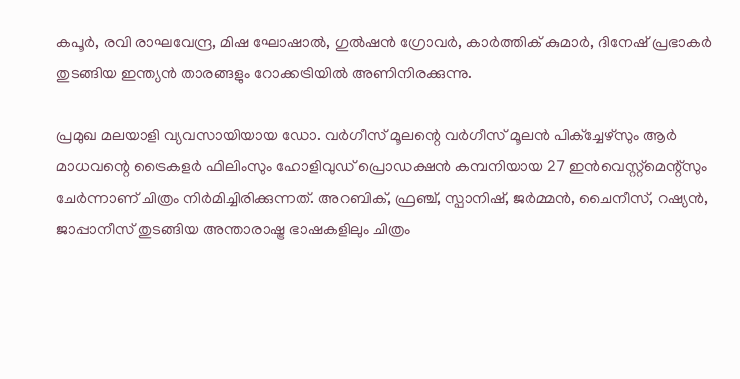കപൂര്‍, രവി രാഘവേന്ദ്ര, മിഷ ഘോഷാല്‍, ഗുല്‍ഷന്‍ ഗ്രോവര്‍, കാര്‍ത്തിക് കുമാര്‍, ദിനേഷ് പ്രഭാകര്‍ തുടങ്ങിയ ഇന്ത്യന്‍ താരങ്ങളും റോക്കട്രിയില്‍ അണിനിരക്കുന്നു.

പ്രമുഖ മലയാളി വ്യവസായിയായ ഡോ. വര്‍ഗീസ് മൂലന്റെ വര്‍ഗീസ് മൂലന്‍ പിക്‌ച്ചേഴ്‌സും ആര്‍ മാധവന്റെ ട്രൈകളര്‍ ഫിലിംസും ഹോളിവുഡ് പ്രൊഡക്ഷന്‍ കമ്പനിയായ 27 ഇന്‍വെസ്റ്റ്മെന്റ്സും ചേര്‍ന്നാണ് ചിത്രം നിര്‍മിച്ചിരിക്കുന്നത്. അറബിക്, ഫ്രഞ്ച്, സ്പാനിഷ്, ജര്‍മ്മന്‍, ചൈനീസ്, റഷ്യന്‍, ജാപ്പാനീസ് തുടങ്ങിയ അന്താരാഷ്ട്ര ഭാഷകളിലും ചിത്രം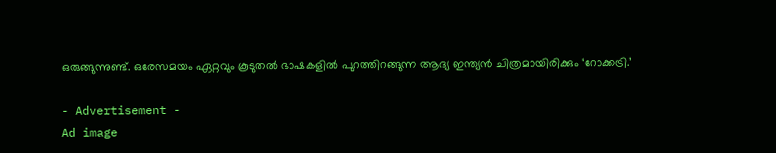ഒരുങ്ങുന്നുണ്ട്. ഒരേസമയം ഏറ്റവും കൂടുതല്‍ ഭാഷകളില്‍ പുറത്തിറങ്ങുന്ന ആദ്യ ഇന്ത്യന്‍ ചിത്രമായിരിക്കും ‘റോക്കട്രി.’

- Advertisement -
Ad image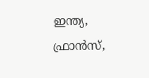ഇന്ത്യ, ഫ്രാന്‍സ്,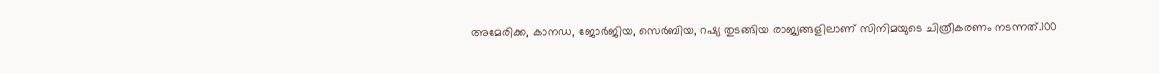അമേരിക്ക, കാനഡ, ജോര്‍ജിയ, സെര്‍ബിയ, റഷ്യ തുടങ്ങിയ രാജ്യങ്ങളിലാണ് സിനിമയുടെ ചിത്രീകരണം നടന്നത്.100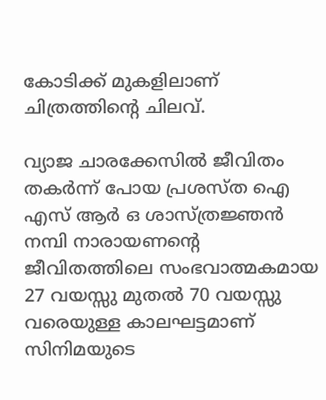കോടിക്ക് മുകളിലാണ് ചിത്രത്തിന്റെ ചിലവ്.

വ്യാജ ചാരക്കേസില്‍ ജീവിതം തകര്‍ന്ന് പോയ പ്രശസ്ത ഐ എസ് ആര്‍ ഒ ശാസ്ത്രജ്ഞന്‍ നമ്പി നാരായണന്റെ ജീവിതത്തിലെ സംഭവാത്മകമായ 27 വയസ്സു മുതല്‍ 70 വയസ്സു വരെയുള്ള കാലഘട്ടമാണ് സിനിമയുടെ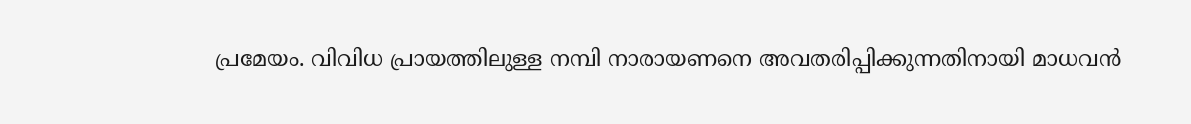പ്രമേയം. വിവിധ പ്രായത്തിലുള്ള നമ്പി നാരായണനെ അവതരിപ്പിക്കുന്നതിനായി മാധവന്‍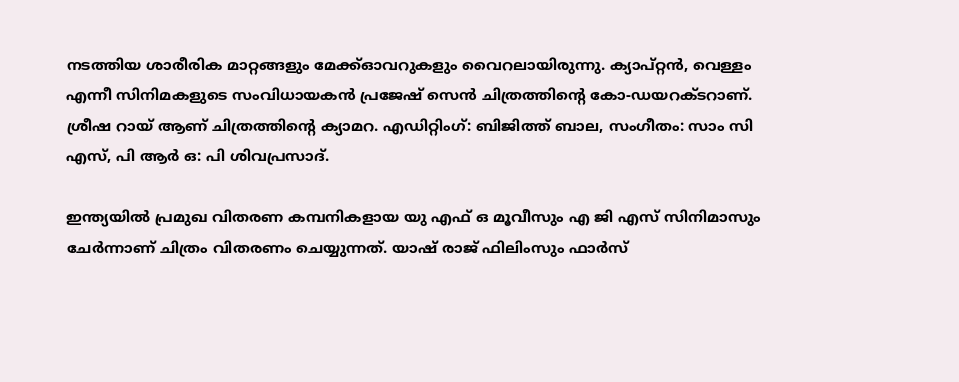നടത്തിയ ശാരീരിക മാറ്റങ്ങളും മേക്ക്ഓവറുകളും വൈറലായിരുന്നു. ക്യാപ്റ്റന്‍, വെള്ളം എന്നീ സിനിമകളുടെ സംവിധായകന്‍ പ്രജേഷ് സെന്‍ ചിത്രത്തിന്റെ കോ-ഡയറക്ടറാണ്. ശ്രീഷ റായ് ആണ് ചിത്രത്തിന്റെ ക്യാമറ. എഡിറ്റിംഗ്: ബിജിത്ത് ബാല, സംഗീതം: സാം സി എസ്, പി ആര്‍ ഒ: പി ശിവപ്രസാദ്.

ഇന്ത്യയില്‍ പ്രമുഖ വിതരണ കമ്പനികളായ യു എഫ് ഒ മൂവീസും എ ജി എസ് സിനിമാസും ചേര്‍ന്നാണ് ചിത്രം വിതരണം ചെയ്യുന്നത്. യാഷ് രാജ് ഫിലിംസും ഫാര്‍സ്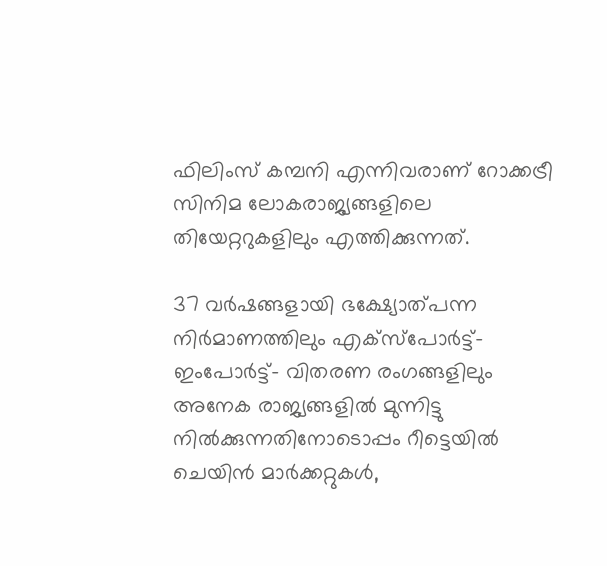ഫിലിംസ് കമ്പനി എന്നിവരാണ് റോക്കട്രീ സിനിമ ലോകരാജ്യങ്ങളിലെ തിയേറ്ററുകളിലും എത്തിക്കുന്നത്.

37 വര്‍ഷങ്ങളായി ഭക്ഷ്യോത്പന്ന നിര്‍മാണത്തിലും എക്‌സ്‌പോര്‍ട്ട്- ഇംപോര്‍ട്ട്- വിതരണ രംഗങ്ങളിലും അനേക രാജ്യങ്ങളില്‍ മുന്നിട്ടു നില്‍ക്കുന്നതിനോടൊപ്പം റീട്ടെയില്‍ ചെയിന്‍ മാര്‍ക്കറ്റുകള്‍,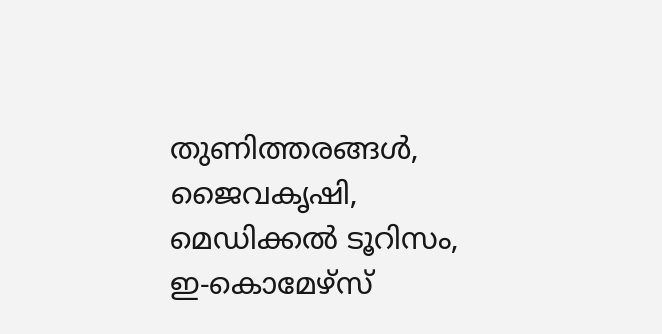തുണിത്തരങ്ങള്‍, ജൈവകൃഷി, മെഡിക്കല്‍ ടൂറിസം, ഇ-കൊമേഴ്സ്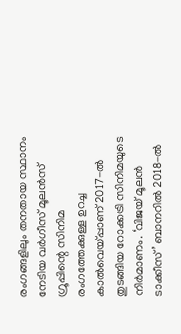രംഗങ്ങളിലും തനതായ സ്ഥാനം നേടിയ വര്‍ഗീസ് മൂലന്‍സ് ഗ്രൂപ്പിന്റെ സിനിമ രംഗത്തേക്കുള്ള ഉറച്ച കാല്‍വെയ്പ്പാണ് 2017-ല്‍ തുടങ്ങിയ റോക്കട്രി സിനിമയുടെ നിര്‍മാണം. ‘വിജയ് മൂലന്‍ ടാക്കീസ്’ ബാനറില്‍ 2018-ല്‍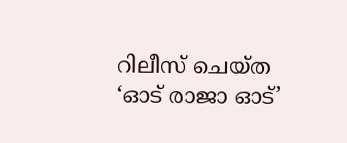റിലീസ് ചെയ്ത ‘ഓട് രാജാ ഓട്’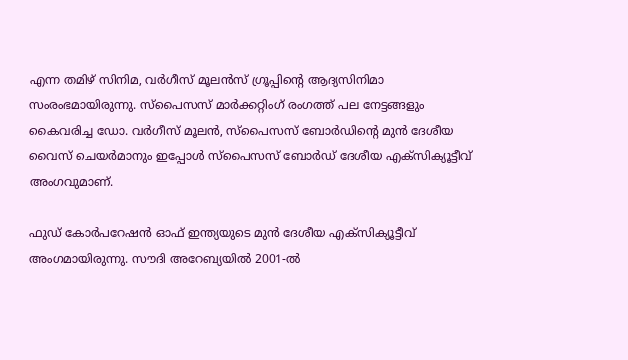എന്ന തമിഴ് സിനിമ, വര്‍ഗീസ് മൂലന്‍സ് ഗ്രൂപ്പിന്റെ ആദ്യസിനിമാ സംരംഭമായിരുന്നു. സ്പൈസസ് മാര്‍ക്കറ്റിംഗ് രംഗത്ത് പല നേട്ടങ്ങളും കൈവരിച്ച ഡോ. വര്‍ഗീസ് മൂലന്‍, സ്പൈസസ് ബോര്‍ഡിന്റെ മുന്‍ ദേശീയ വൈസ് ചെയര്‍മാനും ഇപ്പോള്‍ സ്പൈസസ് ബോര്‍ഡ് ദേശീയ എക്സിക്യൂട്ടീവ് അംഗവുമാണ്.

ഫുഡ് കോര്‍പറേഷന്‍ ഓഫ് ഇന്ത്യയുടെ മുന്‍ ദേശീയ എക്സിക്യൂട്ടീവ് അംഗമായിരുന്നു. സൗദി അറേബ്യയില്‍ 2001-ല്‍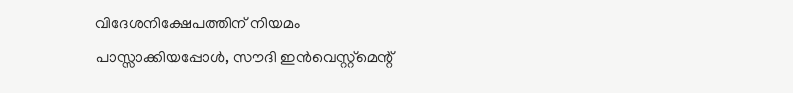വിദേശനിക്ഷേപത്തിന് നിയമം പാസ്സാക്കിയപ്പോള്‍, സൗദി ഇന്‍വെസ്റ്റ്‌മെന്റ്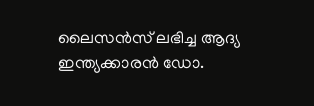ലൈസന്‍സ് ലഭിച്ച ആദ്യ ഇന്ത്യക്കാരന്‍ ഡോ.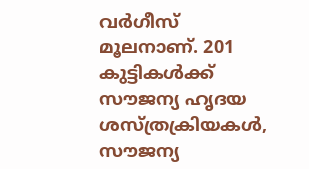വര്‍ഗീസ് മൂലനാണ്. 201 കുട്ടികള്‍ക്ക് സൗജന്യ ഹൃദയ ശസ്ത്രക്രിയകള്‍, സൗജന്യ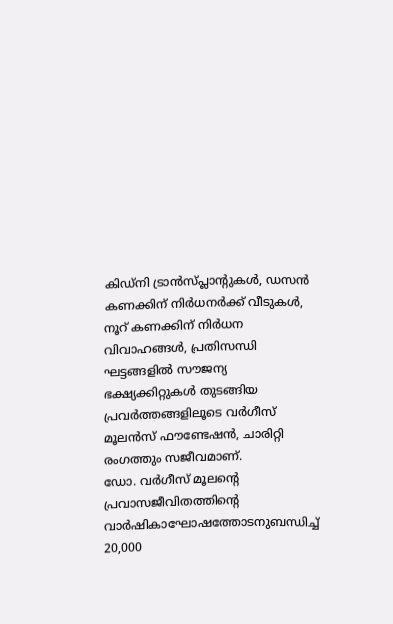കിഡ്‌നി ട്രാന്‍സ്പ്ലാന്റുകള്‍, ഡസന്‍ കണക്കിന് നിര്‍ധനര്‍ക്ക് വീടുകള്‍, നൂറ് കണക്കിന് നിര്‍ധന വിവാഹങ്ങള്‍, പ്രതിസന്ധി ഘട്ടങ്ങളില്‍ സൗജന്യ ഭക്ഷ്യക്കിറ്റുകള്‍ തുടങ്ങിയ പ്രവര്‍ത്തങ്ങളിലൂടെ വര്‍ഗീസ് മൂലന്‍സ് ഫൗണ്ടേഷന്‍, ചാരിറ്റി രംഗത്തും സജീവമാണ്.
ഡോ. വര്‍ഗീസ് മൂലന്റെ പ്രവാസജീവിതത്തിന്റെ വാര്‍ഷികാഘോഷത്തോടനുബന്ധിച്ച് 20,000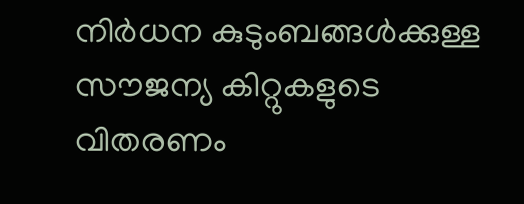നിര്‍ധന കുടുംബങ്ങള്‍ക്കുള്ള സൗജന്യ കിറ്റുകളുടെ വിതരണം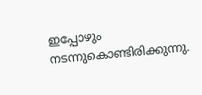ഇപ്പോഴും നടന്നുകൊണ്ടിരിക്കുന്നു.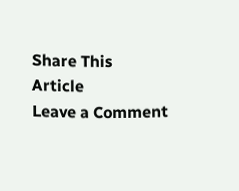Share This Article
Leave a Comment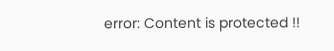error: Content is protected !!